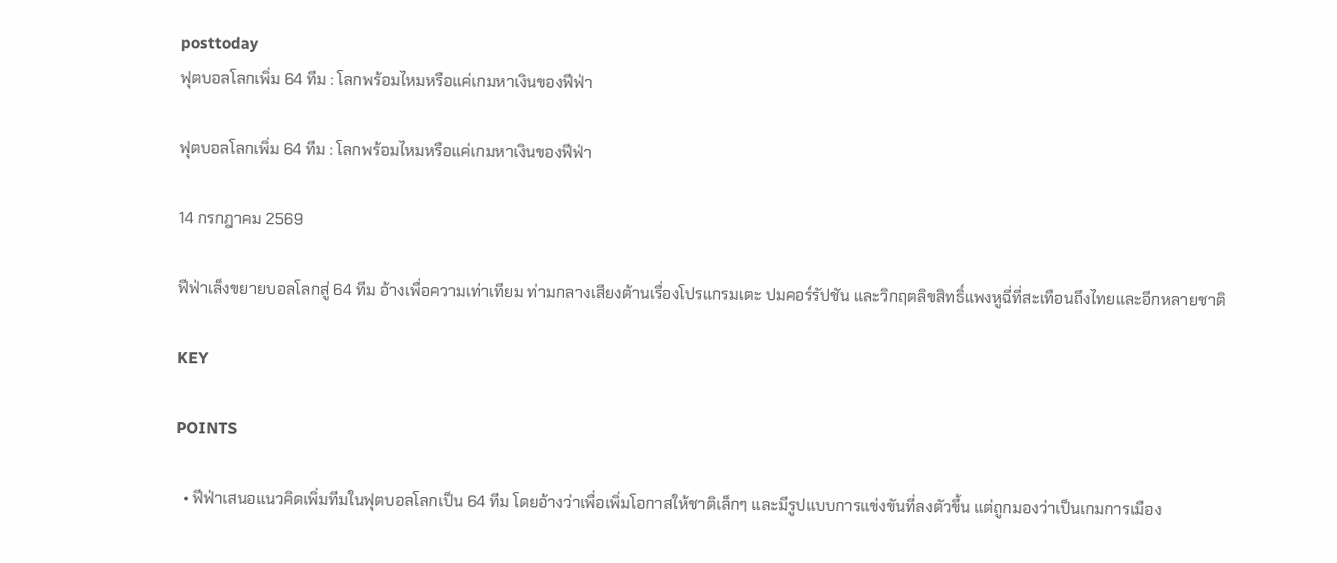posttoday
ฟุตบอลโลกเพิ่ม 64 ทีม : โลกพร้อมไหมหรือแค่เกมหาเงินของฟีฟ่า

ฟุตบอลโลกเพิ่ม 64 ทีม : โลกพร้อมไหมหรือแค่เกมหาเงินของฟีฟ่า

14 กรกฎาคม 2569

ฟีฟ่าเล็งขยายบอลโลกสู่ 64 ทีม อ้างเพื่อความเท่าเทียม ท่ามกลางเสียงต้านเรื่องโปรแกรมเตะ ปมคอร์รัปชัน และวิกฤตลิขสิทธิ์แพงหูฉี่ที่สะเทือนถึงไทยและอีกหลายชาติ

KEY

POINTS

  • ฟีฟ่าเสนอแนวคิดเพิ่มทีมในฟุตบอลโลกเป็น 64 ทีม โดยอ้างว่าเพื่อเพิ่มโอกาสให้ชาติเล็กๆ และมีรูปแบบการแข่งขันที่ลงตัวขึ้น แต่ถูกมองว่าเป็นเกมการเมือง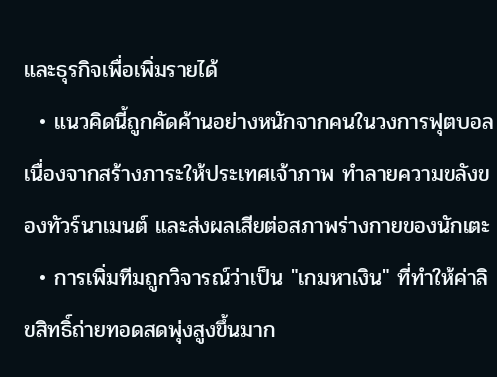และธุรกิจเพื่อเพิ่มรายได้
  • แนวคิดนี้ถูกคัดค้านอย่างหนักจากคนในวงการฟุตบอล เนื่องจากสร้างภาระให้ประเทศเจ้าภาพ ทำลายความขลังของทัวร์นาเมนต์ และส่งผลเสียต่อสภาพร่างกายของนักเตะ
  • การเพิ่มทีมถูกวิจารณ์ว่าเป็น "เกมหาเงิน" ที่ทำให้ค่าลิขสิทธิ์ถ่ายทอดสดพุ่งสูงขึ้นมาก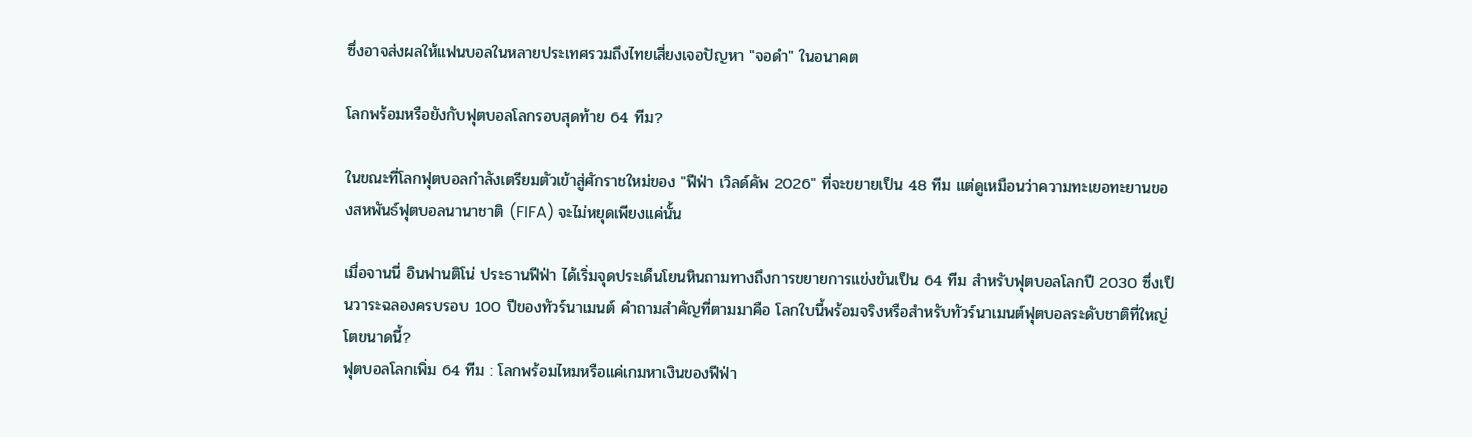ซึ่งอาจส่งผลให้แฟนบอลในหลายประเทศรวมถึงไทยเสี่ยงเจอปัญหา "จอดำ" ในอนาคต

โลกพร้อมหรือยังกับฟุตบอลโลกรอบสุดท้าย 64 ทีม?

ในขณะที่โลกฟุตบอลกำลังเตรียมตัวเข้าสู่ศักราชใหม่ของ "ฟีฟ่า เวิลด์คัพ 2026" ที่จะขยายเป็น 48 ทีม แต่ดูเหมือนว่าความทะเยอทะยานของสหพันธ์ฟุตบอลนานาชาติ (FIFA) จะไม่หยุดเพียงแค่นั้น

เมื่อจานนี่ อินฟานติโน่ ประธานฟีฟ่า ได้เริ่มจุดประเด็นโยนหินถามทางถึงการขยายการแข่งขันเป็น 64 ทีม สำหรับฟุตบอลโลกปี 2030 ซึ่งเป็นวาระฉลองครบรอบ 100 ปีของทัวร์นาเมนต์ คำถามสำคัญที่ตามมาคือ โลกใบนี้พร้อมจริงหรือสำหรับทัวร์นาเมนต์ฟุตบอลระดับชาติที่ใหญ่โตขนาดนี้?
ฟุตบอลโลกเพิ่ม 64 ทีม : โลกพร้อมไหมหรือแค่เกมหาเงินของฟีฟ่า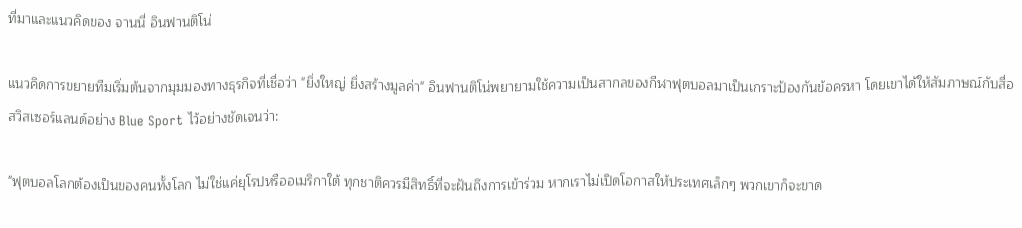ที่มาและแนวคิดของ จานนี่ อินฟานติโน่

แนวคิดการขยายทีมเริ่มต้นจากมุมมองทางธุรกิจที่เชื่อว่า "ยิ่งใหญ่ ยิ่งสร้างมูลค่า" อินฟานติโน่พยายามใช้ความเป็นสากลของกีฬาฟุตบอลมาเป็นเกราะป้องกันข้อครหา โดยเขาได้ให้สัมภาษณ์กับสื่อสวิสเซอร์แลนด์อย่าง Blue Sport ไว้อย่างชัดเจนว่า:

"ฟุตบอลโลกต้องเป็นของคนทั้งโลก ไม่ใช่แค่ยุโรปหรืออเมริกาใต้ ทุกชาติควรมีสิทธิ์ที่จะฝันถึงการเข้าร่วม หากเราไม่เปิดโอกาสให้ประเทศเล็กๆ พวกเขาก็จะขาด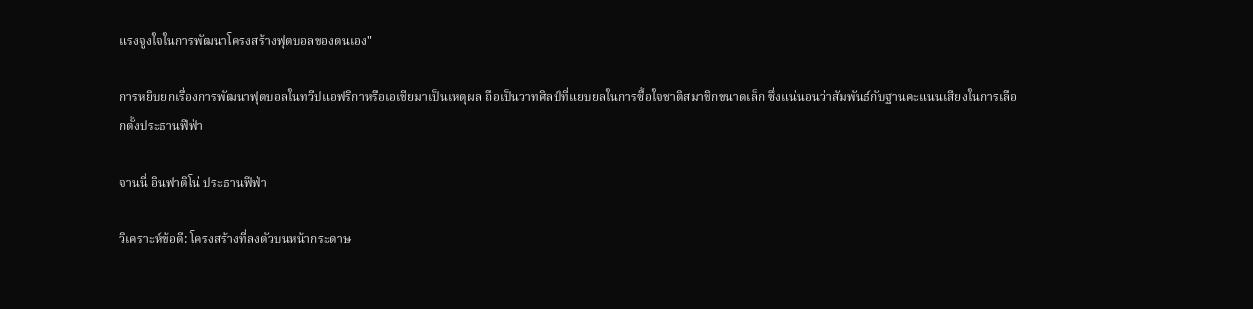แรงจูงใจในการพัฒนาโครงสร้างฟุตบอลของตนเอง"

การหยิบยกเรื่องการพัฒนาฟุตบอลในทวีปแอฟริกาหรือเอเชียมาเป็นเหตุผล ถือเป็นวาทศิลป์ที่แยบยลในการซื้อใจชาติสมาชิกขนาดเล็ก ซึ่งแน่นอนว่าสัมพันธ์กับฐานคะแนนเสียงในการเลือกตั้งประธานฟีฟ่า

จานนี่ อินฟาติโน่ ประธานฟีฟ่า

วิเคราะห์ข้อดี: โครงสร้างที่ลงตัวบนหน้ากระดาษ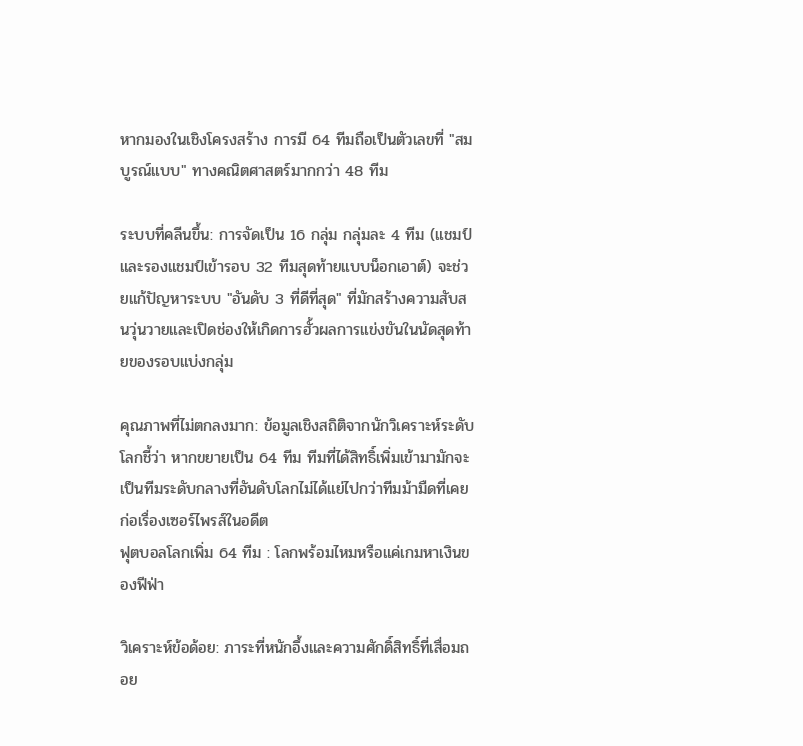หากมองในเชิงโครงสร้าง การมี 64 ทีมถือเป็นตัวเลขที่ "สมบูรณ์แบบ" ทางคณิตศาสตร์มากกว่า 48 ทีม

ระบบที่คลีนขึ้น: การจัดเป็น 16 กลุ่ม กลุ่มละ 4 ทีม (แชมป์และรองแชมป์เข้ารอบ 32 ทีมสุดท้ายแบบน็อกเอาต์) จะช่วยแก้ปัญหาระบบ "อันดับ 3 ที่ดีที่สุด" ที่มักสร้างความสับสนวุ่นวายและเปิดช่องให้เกิดการฮั้วผลการแข่งขันในนัดสุดท้ายของรอบแบ่งกลุ่ม

คุณภาพที่ไม่ตกลงมาก: ข้อมูลเชิงสถิติจากนักวิเคราะห์ระดับโลกชี้ว่า หากขยายเป็น 64 ทีม ทีมที่ได้สิทธิ์เพิ่มเข้ามามักจะเป็นทีมระดับกลางที่อันดับโลกไม่ได้แย่ไปกว่าทีมม้ามืดที่เคยก่อเรื่องเซอร์ไพรส์ในอดีต
ฟุตบอลโลกเพิ่ม 64 ทีม : โลกพร้อมไหมหรือแค่เกมหาเงินของฟีฟ่า

วิเคราะห์ข้อด้อย: ภาระที่หนักอึ้งและความศักดิ์สิทธิ์ที่เสื่อมถอย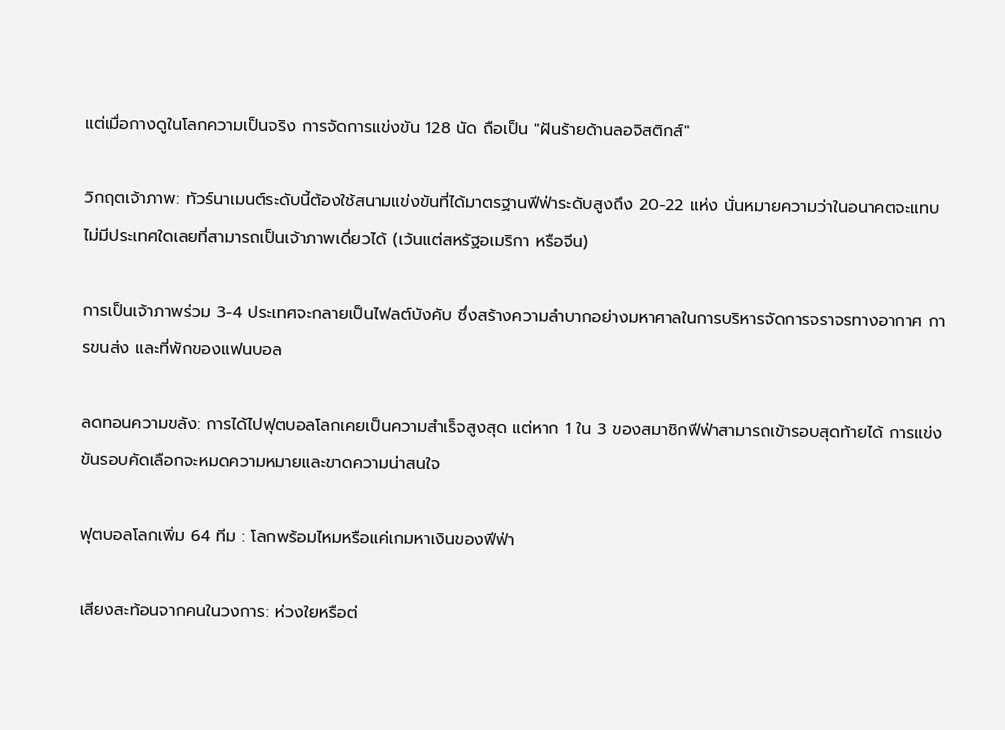แต่เมื่อกางดูในโลกความเป็นจริง การจัดการแข่งขัน 128 นัด ถือเป็น "ฝันร้ายด้านลอจิสติกส์"

วิกฤตเจ้าภาพ: ทัวร์นาเมนต์ระดับนี้ต้องใช้สนามแข่งขันที่ได้มาตรฐานฟีฟ่าระดับสูงถึง 20-22 แห่ง นั่นหมายความว่าในอนาคตจะแทบไม่มีประเทศใดเลยที่สามารถเป็นเจ้าภาพเดี่ยวได้ (เว้นแต่สหรัฐอเมริกา หรือจีน)

การเป็นเจ้าภาพร่วม 3-4 ประเทศจะกลายเป็นไฟลต์บังคับ ซึ่งสร้างความลำบากอย่างมหาศาลในการบริหารจัดการจราจรทางอากาศ การขนส่ง และที่พักของแฟนบอล

ลดทอนความขลัง: การได้ไปฟุตบอลโลกเคยเป็นความสำเร็จสูงสุด แต่หาก 1 ใน 3 ของสมาชิกฟีฟ่าสามารถเข้ารอบสุดท้ายได้ การแข่งขันรอบคัดเลือกจะหมดความหมายและขาดความน่าสนใจ

ฟุตบอลโลกเพิ่ม 64 ทีม : โลกพร้อมไหมหรือแค่เกมหาเงินของฟีฟ่า

เสียงสะท้อนจากคนในวงการ: ห่วงใยหรือต่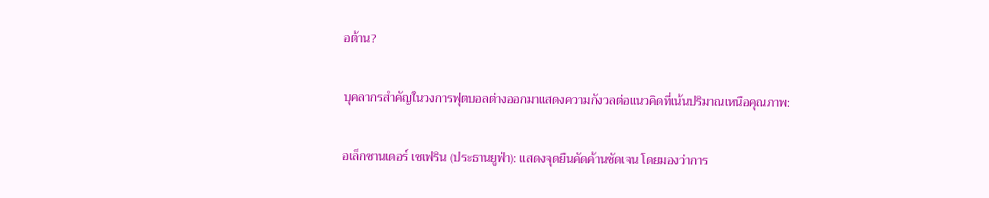อต้าน?

บุคลากรสำคัญในวงการฟุตบอลต่างออกมาแสดงความกังวลต่อแนวคิดที่เน้นปริมาณเหนือคุณภาพ:

อเล็กซานเดอร์ เชเฟริน (ประธานยูฟ่า): แสดงจุดยืนคัดค้านชัดเจน โดยมองว่าการ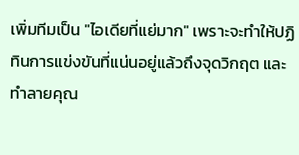เพิ่มทีมเป็น "ไอเดียที่แย่มาก" เพราะจะทำให้ปฏิทินการแข่งขันที่แน่นอยู่แล้วถึงจุดวิกฤต และทำลายคุณ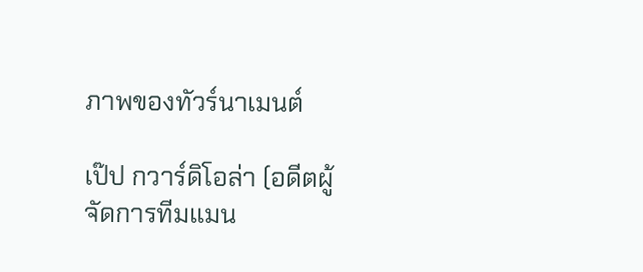ภาพของทัวร์นาเมนต์

เป๊ป กวาร์ดิโอล่า (อดีตผู้จัดการทีมแมน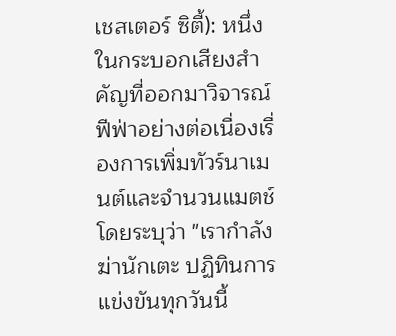เชสเตอร์ ซิตี้): หนึ่งในกระบอกเสียงสำคัญที่ออกมาวิจารณ์ฟีฟ่าอย่างต่อเนื่องเรื่องการเพิ่มทัวร์นาเมนต์และจำนวนแมตช์ โดยระบุว่า "เรากำลังฆ่านักเตะ ปฏิทินการแข่งขันทุกวันนี้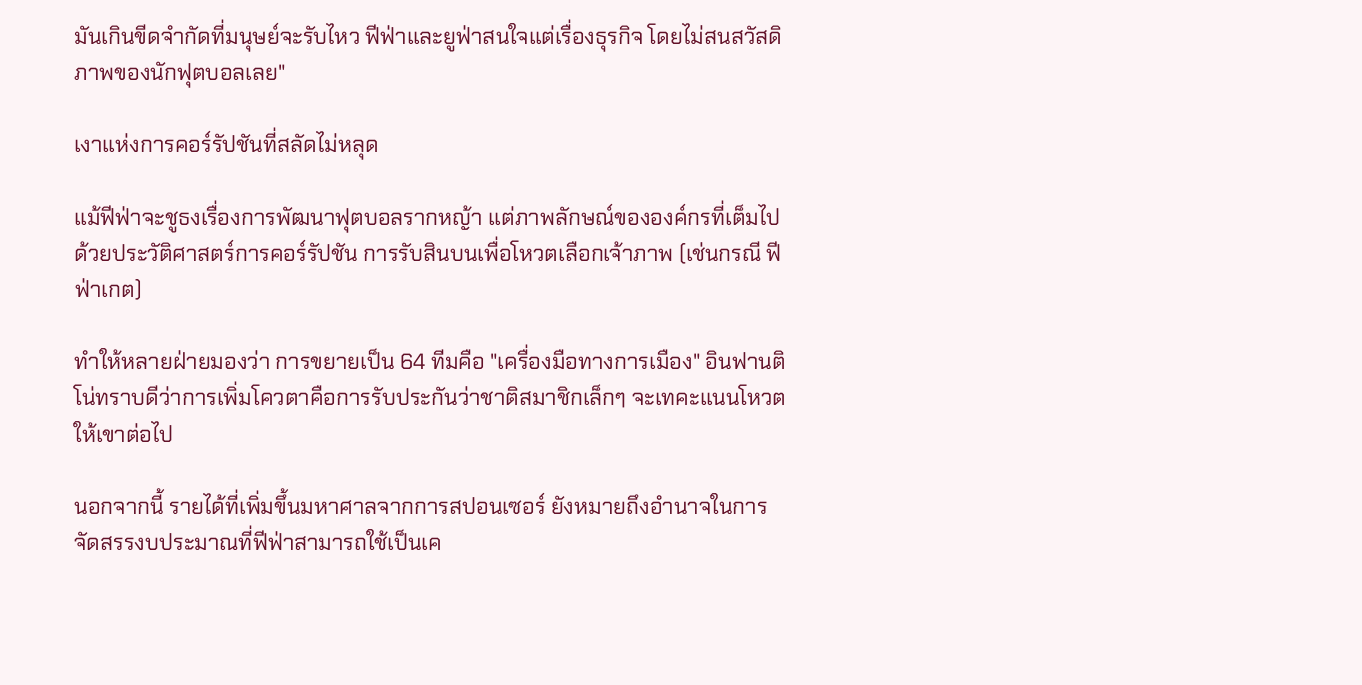มันเกินขีดจำกัดที่มนุษย์จะรับไหว ฟีฟ่าและยูฟ่าสนใจแต่เรื่องธุรกิจ โดยไม่สนสวัสดิภาพของนักฟุตบอลเลย"

เงาแห่งการคอร์รัปชันที่สลัดไม่หลุด

แม้ฟีฟ่าจะชูธงเรื่องการพัฒนาฟุตบอลรากหญ้า แต่ภาพลักษณ์ขององค์กรที่เต็มไปด้วยประวัติศาสตร์การคอร์รัปชัน การรับสินบนเพื่อโหวตเลือกเจ้าภาพ (เช่นกรณี ฟีฟ่าเกต)

ทำให้หลายฝ่ายมองว่า การขยายเป็น 64 ทีมคือ "เครื่องมือทางการเมือง" อินฟานติโน่ทราบดีว่าการเพิ่มโควตาคือการรับประกันว่าชาติสมาชิกเล็กๆ จะเทคะแนนโหวตให้เขาต่อไป

นอกจากนี้ รายได้ที่เพิ่มขึ้นมหาศาลจากการสปอนเซอร์ ยังหมายถึงอำนาจในการจัดสรรงบประมาณที่ฟีฟ่าสามารถใช้เป็นเค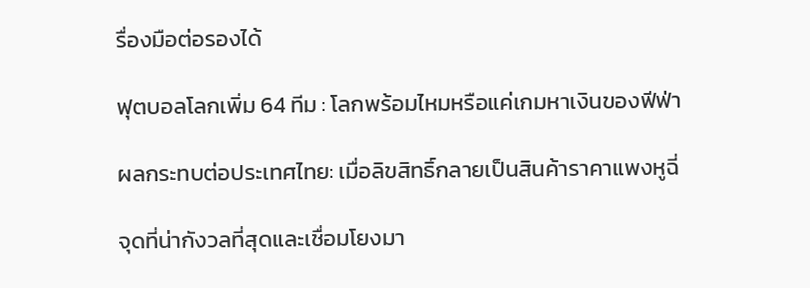รื่องมือต่อรองได้

ฟุตบอลโลกเพิ่ม 64 ทีม : โลกพร้อมไหมหรือแค่เกมหาเงินของฟีฟ่า

ผลกระทบต่อประเทศไทย: เมื่อลิขสิทธิ์กลายเป็นสินค้าราคาแพงหูฉี่

จุดที่น่ากังวลที่สุดและเชื่อมโยงมา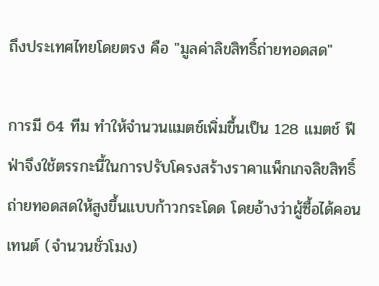ถึงประเทศไทยโดยตรง คือ "มูลค่าลิขสิทธิ์ถ่ายทอดสด"

การมี 64 ทีม ทำให้จำนวนแมตช์เพิ่มขึ้นเป็น 128 แมตช์ ฟีฟ่าจึงใช้ตรรกะนี้ในการปรับโครงสร้างราคาแพ็กเกจลิขสิทธิ์ถ่ายทอดสดให้สูงขึ้นแบบก้าวกระโดด โดยอ้างว่าผู้ซื้อได้คอนเทนต์ (จำนวนชั่วโมง)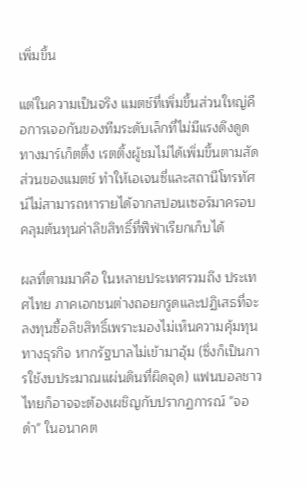เพิ่มขึ้น

แต่ในความเป็นจริง แมตช์ที่เพิ่มขึ้นส่วนใหญ่คือการเจอกันของทีมระดับเล็กที่ไม่มีแรงดึงดูดทางมาร์เก็ตติ้ง เรตติ้งผู้ชมไม่ได้เพิ่มขึ้นตามสัดส่วนของแมตช์ ทำให้เอเจนซี่และสถานีโทรทัศน์ไม่สามารถหารายได้จากสปอนเซอร์มาครอบคลุมต้นทุนค่าลิขสิทธิ์ที่ฟีฟ่าเรียกเก็บได้

ผลที่ตามมาคือ ในหลายประเทศรวมถึง ประเทศไทย ภาคเอกชนต่างถอยกรูดและปฏิเสธที่จะลงทุนซื้อลิขสิทธิ์เพราะมองไม่เห็นความคุ้มทุนทางธุรกิจ หากรัฐบาลไม่เข้ามาอุ้ม (ซึ่งก็เป็นการใช้งบประมาณแผ่นดินที่ผิดจุด) แฟนบอลชาวไทยก็อาจจะต้องเผชิญกับปรากฏการณ์ "จอดำ" ในอนาคต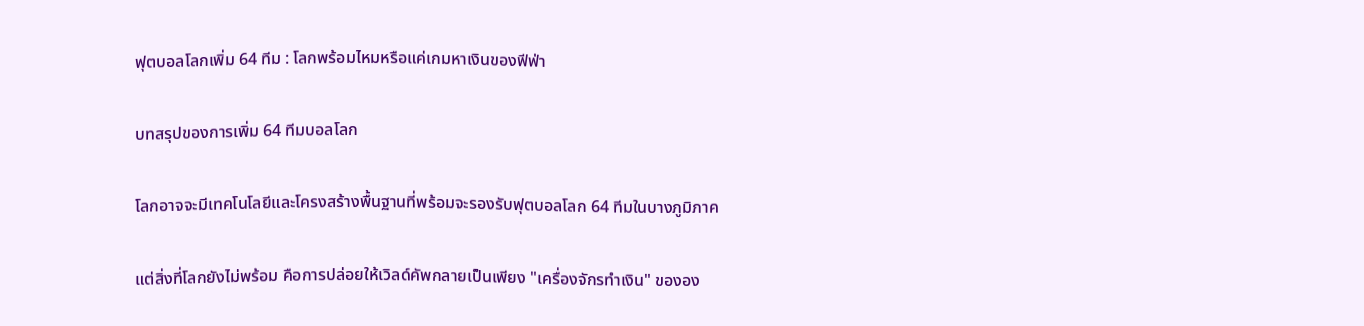ฟุตบอลโลกเพิ่ม 64 ทีม : โลกพร้อมไหมหรือแค่เกมหาเงินของฟีฟ่า

บทสรุปของการเพิ่ม 64 ทีมบอลโลก

โลกอาจจะมีเทคโนโลยีและโครงสร้างพื้นฐานที่พร้อมจะรองรับฟุตบอลโลก 64 ทีมในบางภูมิภาค

แต่สิ่งที่โลกยังไม่พร้อม คือการปล่อยให้เวิลด์คัพกลายเป็นเพียง "เครื่องจักรทำเงิน" ขององ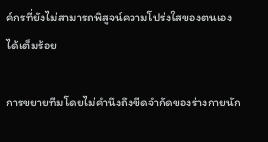ค์กรที่ยังไม่สามารถพิสูจน์ความโปร่งใสของตนเองได้เต็มร้อย

การขยายทีมโดยไม่คำนึงถึงขีดจำกัดของร่างกายนัก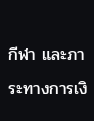กีฬา และภาระทางการเงิ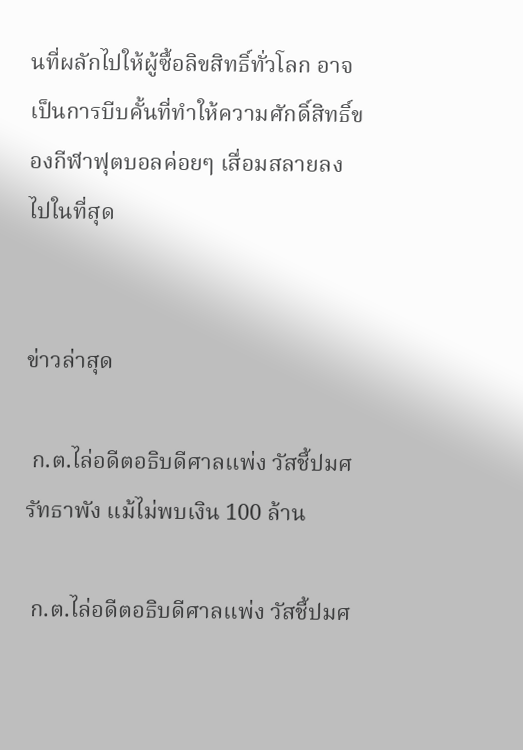นที่ผลักไปให้ผู้ซื้อลิขสิทธิ์ทั่วโลก อาจเป็นการบีบคั้นที่ทำให้ความศักดิ์สิทธิ์ของกีฬาฟุตบอลค่อยๆ เสื่อมสลายลงไปในที่สุด


ข่าวล่าสุด

 ก.ต.ไล่อดีตอธิบดีศาลแพ่ง วัสชี้ปมศรัทธาพัง แม้ไม่พบเงิน 100 ล้าน

 ก.ต.ไล่อดีตอธิบดีศาลแพ่ง วัสชี้ปมศ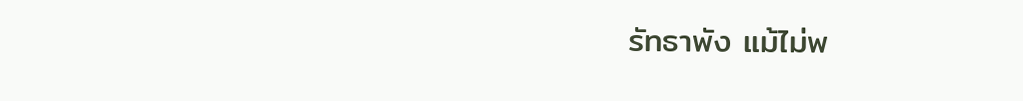รัทธาพัง แม้ไม่พ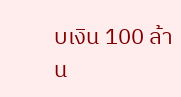บเงิน 100 ล้าน